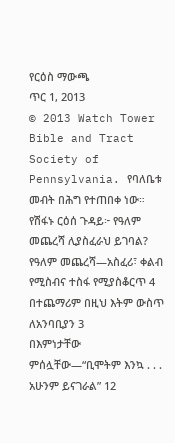የርዕስ ማውጫ
ጥር 1, 2013
© 2013 Watch Tower Bible and Tract Society of Pennsylvania. የባለቤቱ መብት በሕግ የተጠበቀ ነው።
የሽፋኑ ርዕሰ ጉዳይ፦ የዓለም መጨረሻ ሊያስፈራህ ይገባል?
የዓለም መጨረሻ—አስፈሪ፣ ቀልብ የሚስብና ተስፋ የሚያስቆርጥ 4
በተጨማሪም በዚህ እትም ውስጥ
ለአንባቢያን 3
በእምነታቸው ምሰሏቸው—“ቢሞትም እንኳ . . . አሁንም ይናገራል” 12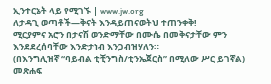ኢንተርኔት ላይ የሚገኙ | www.jw.org
ለታዳጊ ወጣቶች—ቅናት እንዳይጠናወትህ ተጠንቀቅ!
ሚርያምና አሮን በታናሽ ወንድማቸው በሙሴ በመቅናታቸው ምን እንደደረሰባቸው እንድታነብ እንጋብዝሃለን።
(በእንግሊዝኛ “ባይብል ቲቺንግስ/ቲንኤጀርስ” በሚለው ሥር ይገኛል)
መጽሐፍ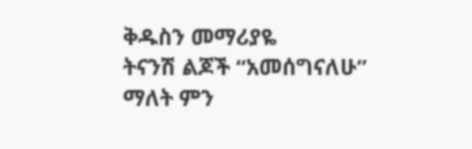ቅዱስን መማሪያዬ
ትናንሽ ልጆች “አመሰግናለሁ” ማለት ምን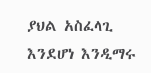ያህል አስፈላጊ እንደሆነ እንዲማሩ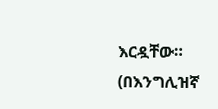እርዷቸው።
(በእንግሊዝኛ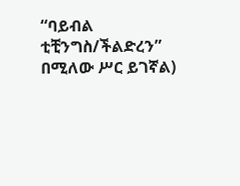“ባይብል ቲቺንግስ/ችልድረን” በሚለው ሥር ይገኛል)